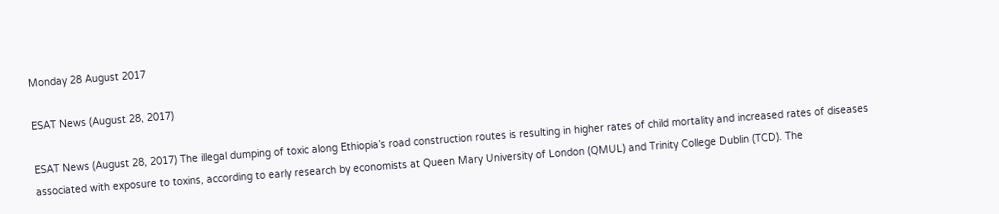Monday 28 August 2017

ESAT News (August 28, 2017)

ESAT News (August 28, 2017) The illegal dumping of toxic along Ethiopia’s road construction routes is resulting in higher rates of child mortality and increased rates of diseases associated with exposure to toxins, according to early research by economists at Queen Mary University of London (QMUL) and Trinity College Dublin (TCD). The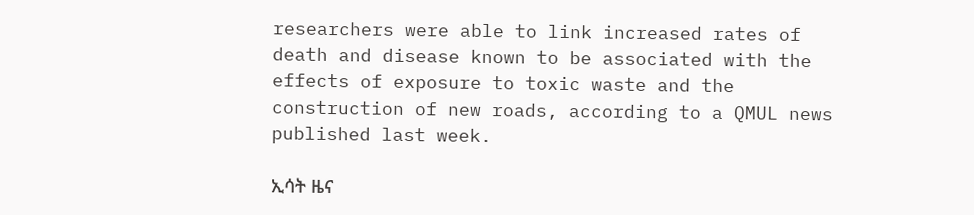researchers were able to link increased rates of death and disease known to be associated with the effects of exposure to toxic waste and the construction of new roads, according to a QMUL news published last week.

ኢሳት ዜና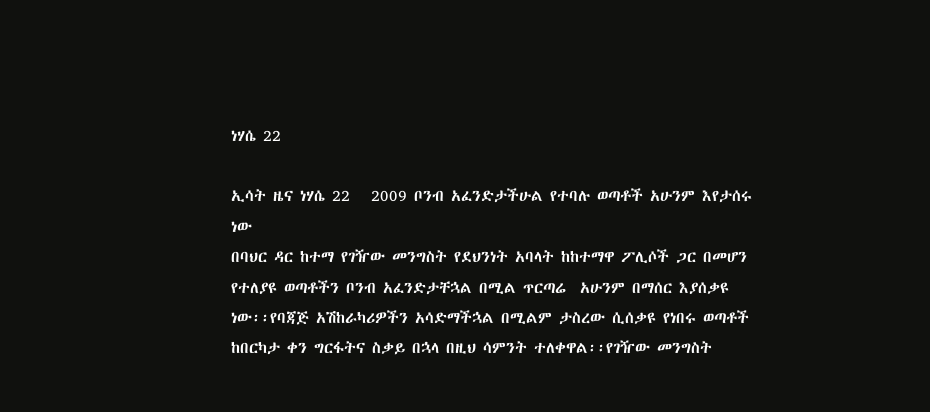ነሃሴ 22

ኢሳት ዜና ነሃሴ 22   2009 ቦንብ አፈንድታችሁል የተባሉ ወጣቶች አሁንም እየታሰሩ ነው
በባህር ዳር ከተማ የገዥው መንግስት የደህንነት አባላት ከከተማዋ ፖሊሶች ጋር በመሆን የተለያዩ ወጣቶችን ቦንብ አፈንድታቸኋል በሚል ጥርጣሬ  አሁንም በማሰር እያሰቃዩ ነው፡፡የባጃጅ አሽከራካሪዎችን አሳድማችኋል በሚልም ታስረው ሲሰቃዩ የነበሩ ወጣቶች ከበርካታ ቀን ግርፋትና ስቃይ በኋላ በዚህ ሳምንት ተለቀዋል፡፡የገዥው መንግስት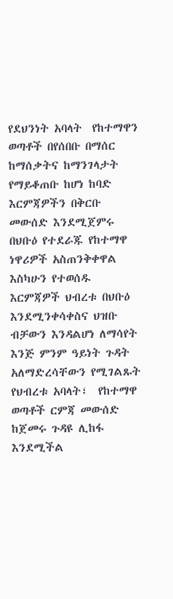የደህንነት አባላት  የከተማዋን ወጣቶች በየሰበቡ በማሰር ከማሰቃትና ከማንገላታት የማይቆጠቡ ከሆነ ከባድ እርምጃዎችን በቅርቡ መውሰድ እንደሚጀምሩ በህቡዕ የተደራጁ የከተማዋ ነዋሪዎች አስጠንቅቀዋል
እስካሁን የተወሰዱ እርምጃዎች ህብረቱ በህቡዕ እንደሚንቀሳቀስና ህዝቡ ብቻውን እንዳልሆነ ለማሳየት እንጅ ምንም ዓይነት ጉዳት አለማድረሳቸውን የሚገልጹት የህብረቱ አባላት፣  የከተማዋ ወጣቶች ርምጃ መውሰድ ከጀመሩ ጉዳዩ ሊከፋ እንደሚችል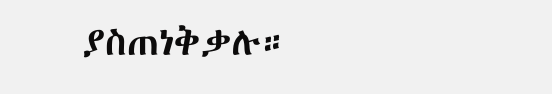ያስጠነቅቃሉ።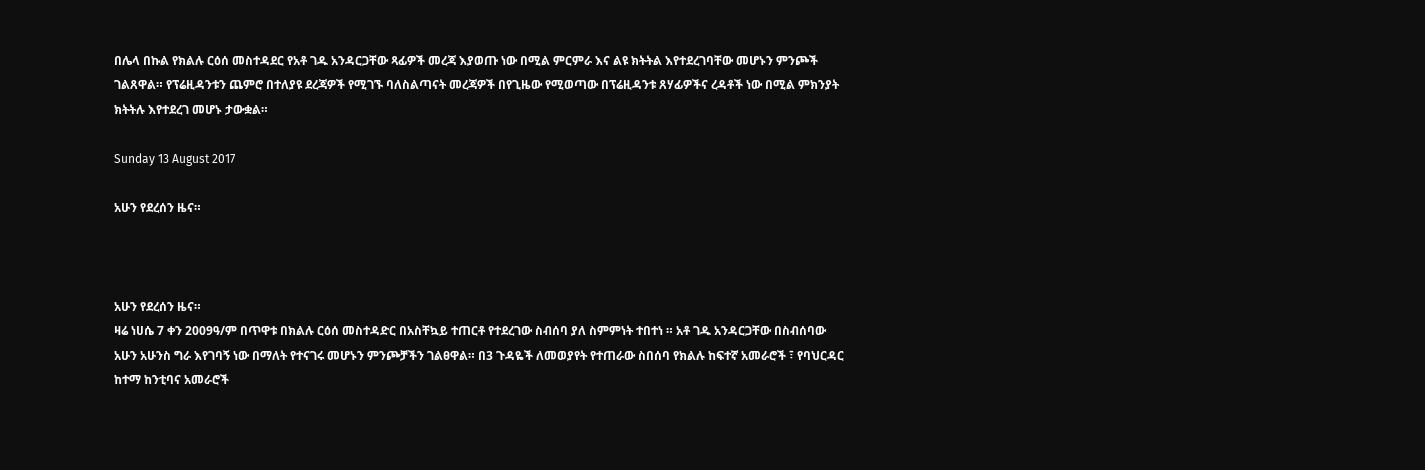በሌላ በኩል የክልሉ ርዕሰ መስተዳደር የአቶ ገዱ አንዳርጋቸው ጻፊዎች መረጃ እያወጡ ነው በሚል ምርምራ እና ልዩ ክትትል እየተደረገባቸው መሆኑን ምንጮች ገልጸዋል። የፕሬዚዳንቱን ጨምሮ በተለያዩ ደረጃዎች የሚገኙ ባለስልጣናት መረጃዎች በየጊዜው የሚወጣው በፕሬዚዳንቱ ጸሃፊዎችና ረዳቶች ነው በሚል ምክንያት ክትትሉ እየተደረገ መሆኑ ታውቋል።

Sunday 13 August 2017

አሁን የደረሰን ዜና።



አሁን የደረሰን ዜና።
ዛሬ ነሀሴ 7 ቀን 2009ዓ/ም በጥዋቱ በክልሉ ርዕሰ መስተዳድር በአስቸኳይ ተጠርቶ የተደረገው ስብሰባ ያለ ስምምነት ተበተነ ። አቶ ገዱ አንዳርጋቸው በስብሰባው አሁን አሁንስ ግራ እየገባኝ ነው በማለት የተናገሩ መሆኑን ምንጮቻችን ገልፀዋል። በ3 ጉዳዬች ለመወያየት የተጠራው ስበሰባ የክልሉ ከፍተኛ አመራሮች ፣ የባህርዳር ከተማ ከንቲባና አመራሮች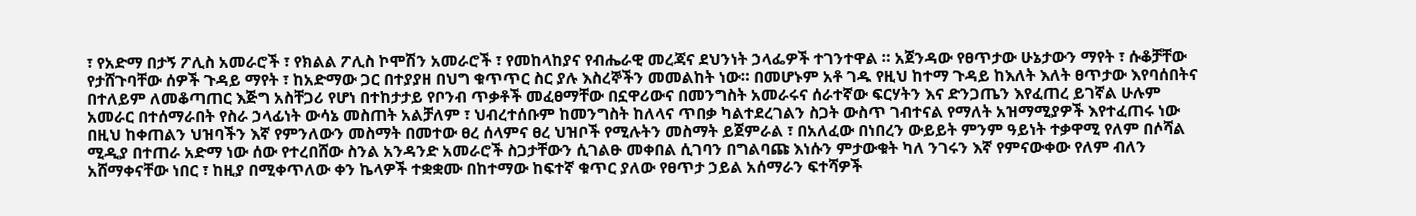፣ የአድማ በታኝ ፖሊስ አመራሮች ፣ የክልል ፖሊስ ኮሞሽን አመራሮች ፣ የመከላከያና የብሔራዊ መረጃና ደህንነት ኃላፌዎች ተገንተዋል ። አጀንዳው የፀጥታው ሁኔታውን ማየት ፣ ሱቆቻቸው የታሸጉባቸው ሰዎች ጉዳይ ማየት ፣ ከአድማው ጋር በተያያዘ በህግ ቁጥጥር ስር ያሉ እስረኞችን መመልከት ነው። በመሆኑም አቶ ገዱ የዚህ ከተማ ጉዳይ ከእለት እለት ፀጥታው እየባሰበትና በተለይም ለመቆጣጠር እጅግ አስቸጋሪ የሆነ በተከታታይ የቦንብ ጥቃቶች መፈፀማቸው በኗዋሪውና በመንግስት አመራሩና ሰራተኛው ፍርሃትን እና ድንጋጤን እየፈጠረ ይገኛል ሁሉም አመራር በተሰማራበት የስራ ኃላፊነት ውሳኔ መስጠት አልቻለም ፣ ህብረተሰቡም ከመንግስት ከለላና ጥበቃ ካልተደረገልን ስጋት ውስጥ ገብተናል የማለት አዝማሚያዎች እየተፈጠሩ ነው በዚህ ከቀጠልን ህዝባችን እኛ የምንለውን መስማት በመተው ፀረ ሰላምና ፀረ ህዝቦች የሚሉትን መስማት ይጀምራል ፣ በአለፈው በነበረን ውይይት ምንም ዓይነት ተቃዋሚ የለም በሶሻል ሚዲያ በተጠራ አድማ ነው ሰው የተረበሸው ስንል አንዳንድ አመራሮች ስጋታቸውን ሲገልፁ መቀበል ሲገባን በግልባጩ እነሱን ምታውቁት ካለ ንገሩን እኛ የምናውቀው የለም ብለን አሸማቀናቸው ነበር ፣ ከዚያ በሚቀጥለው ቀን ኬላዎች ተቋቋሙ በከተማው ከፍተኛ ቁጥር ያለው የፀጥታ ኃይል አሰማራን ፍተሻዎች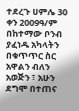ተደረጉ ሀምሌ 30 ቀን 2009ዓ/ም በከተማው ቦንብ ያፈነዱ አካላትን በቁጥጥር ስር አዋልን ብለን አወጅን ፣ አሁን ደግሞ በተጠና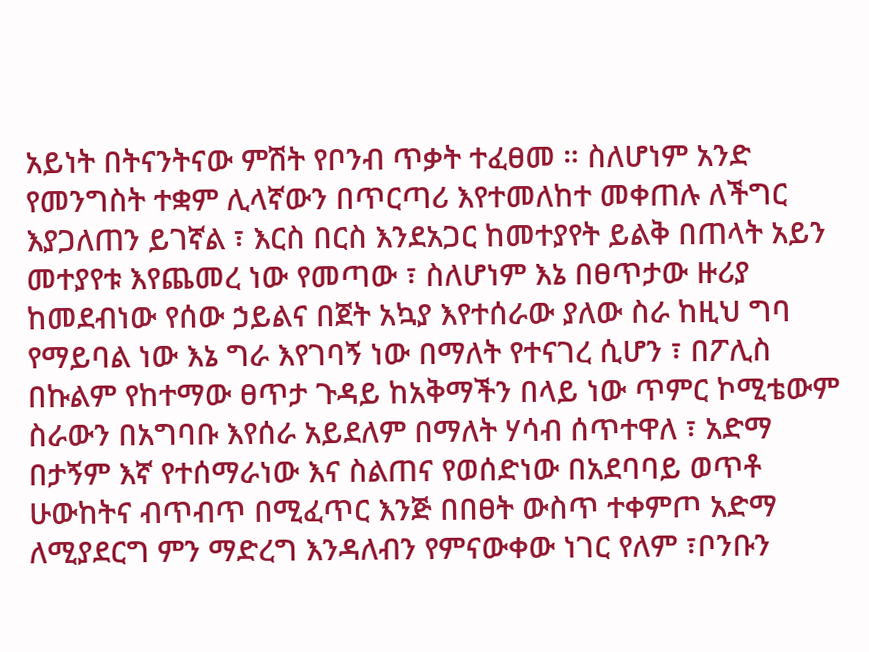አይነት በትናንትናው ምሽት የቦንብ ጥቃት ተፈፀመ ። ስለሆነም አንድ የመንግስት ተቋም ሊላኛውን በጥርጣሪ እየተመለከተ መቀጠሉ ለችግር እያጋለጠን ይገኛል ፣ እርስ በርስ እንደአጋር ከመተያየት ይልቅ በጠላት አይን መተያየቱ እየጨመረ ነው የመጣው ፣ ስለሆነም እኔ በፀጥታው ዙሪያ ከመደብነው የሰው ኃይልና በጀት አኳያ እየተሰራው ያለው ስራ ከዚህ ግባ የማይባል ነው እኔ ግራ እየገባኝ ነው በማለት የተናገረ ሲሆን ፣ በፖሊስ በኩልም የከተማው ፀጥታ ጉዳይ ከአቅማችን በላይ ነው ጥምር ኮሚቴውም ስራውን በአግባቡ እየሰራ አይደለም በማለት ሃሳብ ሰጥተዋለ ፣ አድማ በታኝም እኛ የተሰማራነው እና ስልጠና የወሰድነው በአደባባይ ወጥቶ ሁውከትና ብጥብጥ በሚፈጥር እንጅ በበፀት ውስጥ ተቀምጦ አድማ ለሚያደርግ ምን ማድረግ እንዳለብን የምናውቀው ነገር የለም ፣ቦንቡን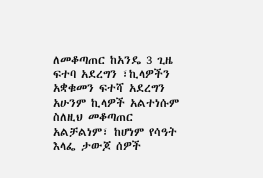ለመቆጣጠር ከአንዴ 3 ጊዜ ፍተባ አደረግን ፣ኪላዎችን አቋቁመን ፍተሻ አደረግን አሁንም ኪላዎች አልተነሱም ስለዚህ መቆጣጠር አልቻልነም፣ ከሆነም የሳዓት እላፌ ታውጆ ሰዎች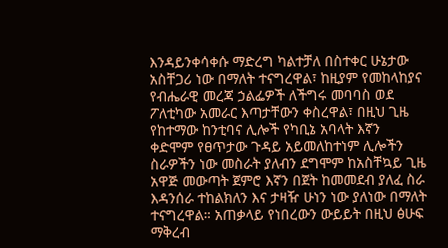እንዳይንቀሳቀሱ ማድረግ ካልተቻለ በስተቀር ሁኔታው አስቸጋሪ ነው በማለት ተናግረዋል፣ ከዚያም የመከላከያና የብሔራዊ መረጃ ኃልፌዎች ለችግሩ መባባስ ወደ ፖለቲካው አመራር እጣታቸውን ቀስረዋል፣ በዚህ ጊዜ የከተማው ከንቲባና ሊሎች የካቢኔ አባላት እኛን ቀድሞም የፀጥታው ጉዳይ አይመለከተነም ሊሎችን ስራዎችን ነው መስራት ያለብን ደግሞም ከአስቸኳይ ጊዜ አዋጅ መውጣት ጀምሮ እኛን በጀት ከመመደብ ያለፈ ስራ እዳንሰራ ተከልክለን እና ታዛዥ ሁነን ነው ያለነው በማለት ተናግረዋል። አጠቃላይ የነበረውን ውይይት በዚህ ፅሁፍ ማቅረብ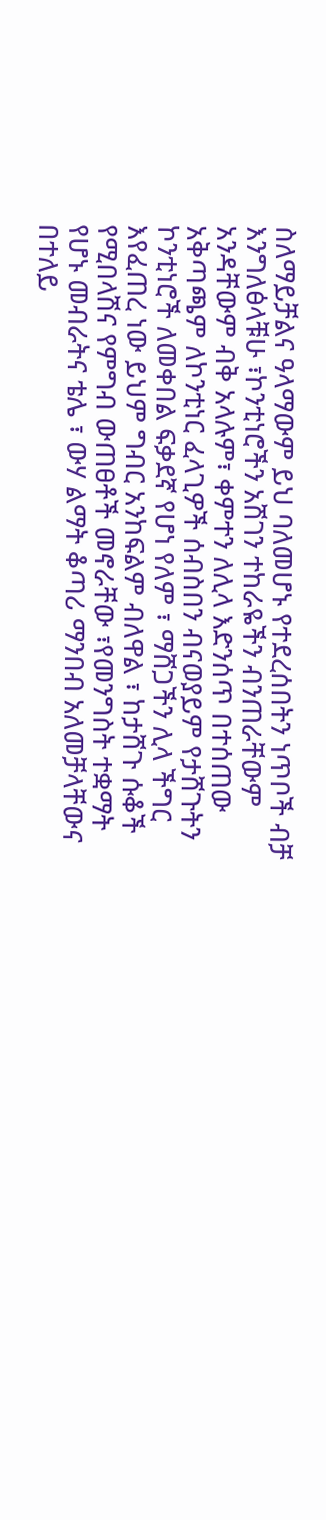ስለማይቻልና ዓላማውም ይህ ባለመሆኑ የተደረሰበትን ነጥቦች ብቻ እንግለፅላቹሁ ፣ኮንቲነሮችን አሽገን ተከራዬችን ብንጠራቸውም አንዳቸውም ብቅ አላሉም፣ ቀምተን ለሊላ እድንሰጥ በተሰጠው አቅጣጫም ለኮንቲነር ፈላጊዎች ሰብስበን ብናወያይም የታሸጉትን ኮንቲነሮች ለመቀበል ፍቃደኛ የሆነ የለም ፣ ማሸጋችን ሊላ ችግር እየፈጠረ ነው ይህም ግብር አንከፍልም ብለዋል ፣ ከታሸጉ ሱቆች የሚበላሽና የምግብ ውጠፀቶች መኖራቸው ፣የመንግስት ተቋማት የሆኑ መብራትና ቴሌ ፣ ውሃ ልማት ቆጣሪ ማንበብ አለመቻላቸውና በተለይ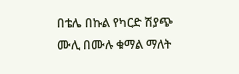በቴሌ በኩል የካርድ ሽያጭ ሙሊ በሙሉ ቁማል ማለት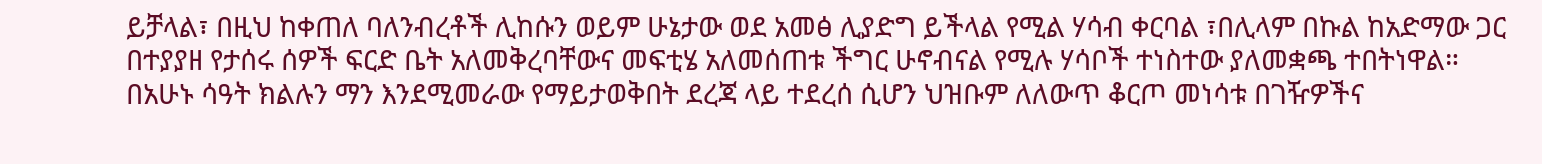ይቻላል፣ በዚህ ከቀጠለ ባለንብረቶች ሊከሱን ወይም ሁኔታው ወደ አመፅ ሊያድግ ይችላል የሚል ሃሳብ ቀርባል ፣በሊላም በኩል ከአድማው ጋር በተያያዘ የታሰሩ ሰዎች ፍርድ ቤት አለመቅረባቸውና መፍቲሄ አለመሰጠቱ ችግር ሁኖብናል የሚሉ ሃሳቦች ተነስተው ያለመቋጫ ተበትነዋል። በአሁኑ ሳዓት ክልሉን ማን እንደሚመራው የማይታወቅበት ደረጃ ላይ ተደረሰ ሲሆን ህዝቡም ለለውጥ ቆርጦ መነሳቱ በገዥዎችና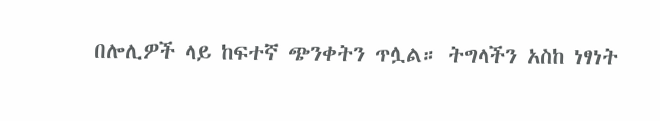በሎሊዎች ላይ ከፍተኛ ጭንቀትን ጥሏል። ትግላችን አስከ ነፃነት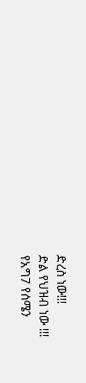ድረስ ነው!!!
ድል የህዝብ ነው !!!
የአግ7 የሰሜን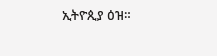ኢትዮጲያ ዕዝ።